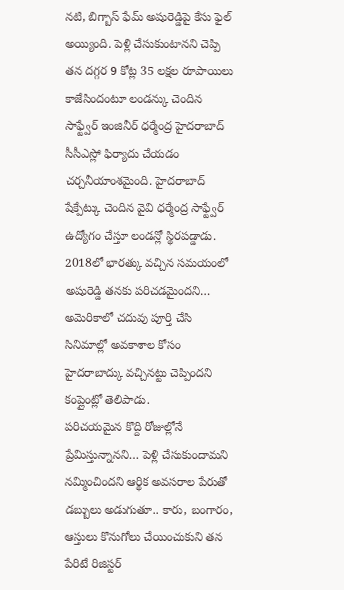నటి, బిగ్బాస్ ఫేమ్ అషురెడ్డిపై కేసు ఫైల్ అయ్యింది. పెళ్లి చేసుకుంటానని చెప్పి తన దగ్గర 9 కోట్ల 35 లక్షల రూపాయిలు కాజేసిందంటూ లండన్కు చెందిన సాఫ్ట్వేర్ ఇంజినీర్ ధర్మేంద్ర హైదరాబాద్ సీసీఎస్లో ఫిర్యాదు చేయడం చర్చనీయాంశమైంది. హైదరాబాద్ షేక్పేట్కు చెందిన వైవి ధర్మేంద్ర సాఫ్ట్వేర్ ఉద్యోగం చేస్తూ లండన్లో స్థిరపడ్డాడు. 2018లో భారత్కు వచ్చిన సమయంలో అషురెడ్డి తనకు పరిచడమైందని… అమెరికాలో చదువు పూర్తి చేసి సినిమాల్లో అవకాశాల కోసం హైదరాబాద్కు వచ్చినట్టు చెప్పిందని కంప్లైంట్లో తెలిపాడు.
పరిచయమైన కొద్ది రోజుల్లోనే ప్రేమిస్తున్నానని… పెళ్లి చేసుకుందామని నమ్మించిందని ఆర్థిక అవసరాల పేరుతో డబ్బులు అడుగుతూ.. కారు, బంగారం, ఆస్తులు కొనుగోలు చేయించుకుని తన పేరిటే రిజిస్టర్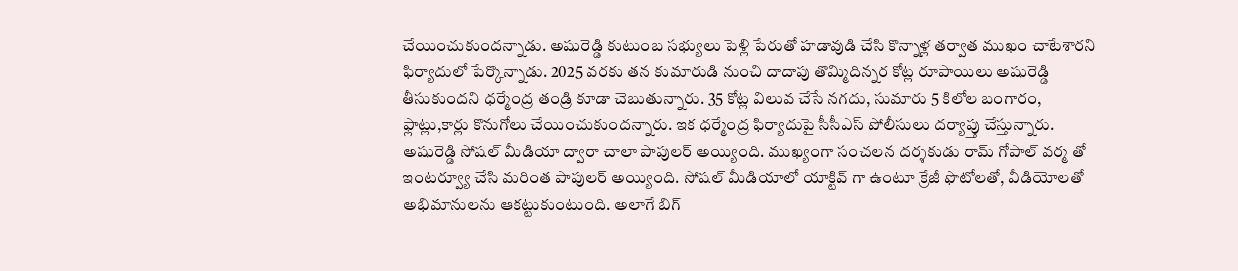చేయించుకుందన్నాడు. అషురెడ్డి కుటుంబ సభ్యులు పెళ్లి పేరుతో హడావుడి చేసి కొన్నాళ్ల తర్వాత ముఖం చాటేశారని ఫిర్యాదులో పేర్కొన్నాడు. 2025 వరకు తన కుమారుడి నుంచి దాదాపు తొమ్మిదిన్నర కోట్ల రూపాయిలు అషురెడ్డి తీసుకుందని ధర్మేంద్ర తండ్రి కూడా చెబుతున్నారు. 35 కోట్ల విలువ చేసే నగదు, సుమారు 5 కిలోల బంగారం, ఫ్లాట్లు,కార్లు కొనుగోలు చేయించుకుందన్నారు. ఇక ధర్మేంద్ర ఫిర్యాదుపై సీసీఎస్ పోలీసులు దర్యాప్తు చేస్తున్నారు.
అషురెడ్డి సోషల్ మీడియా ద్వారా చాలా పాపులర్ అయ్యింది. ముఖ్యంగా సంచలన దర్శకుడు రామ్ గోపాల్ వర్మ తో ఇంటర్వ్యూ చేసి మరింత పాపులర్ అయ్యింది. సోషల్ మీడియాలో యాక్టివ్ గా ఉంటూ క్రేజీ ఫొటోలతో, వీడియోలతో అభిమానులను ఆకట్టుకుంటుంది. అలాగే బిగ్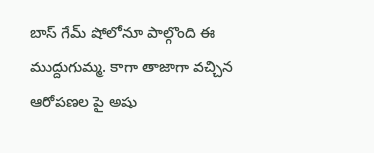బాస్ గేమ్ షోలోనూ పాల్గొంది ఈ ముద్దుగుమ్మ. కాగా తాజాగా వచ్చిన ఆరోపణల పై అషు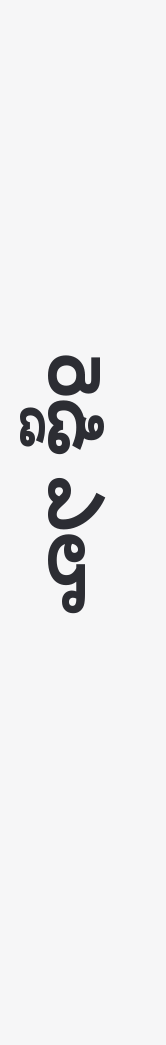రెడ్డి ఎలా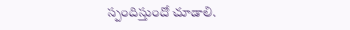స్పందిస్తుందో చూడాలి.